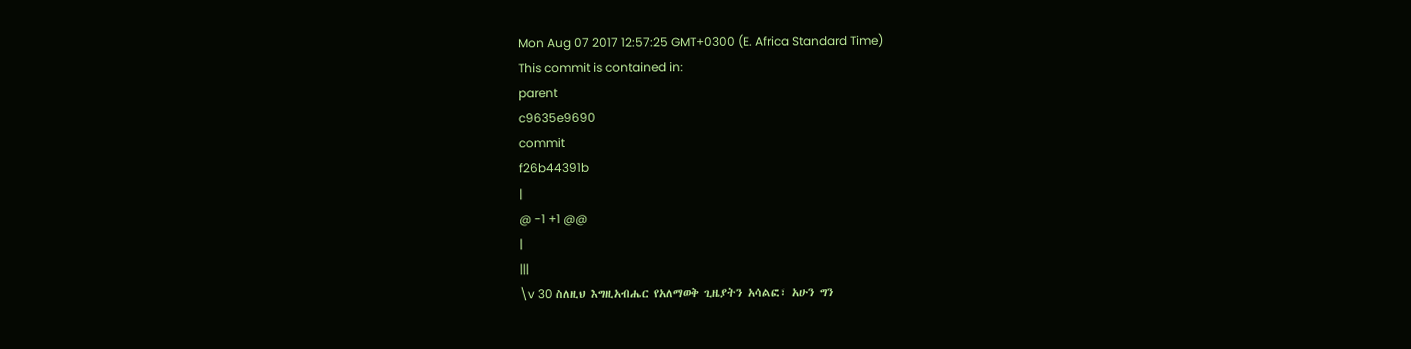Mon Aug 07 2017 12:57:25 GMT+0300 (E. Africa Standard Time)
This commit is contained in:
parent
c9635e9690
commit
f26b44391b
|
@ -1 +1 @@
|
|||
\v 30 ስለዚህ እግዚአብሔር የአለማወቅ ጊዜያትን አሳልፎ፣ አሁን ግን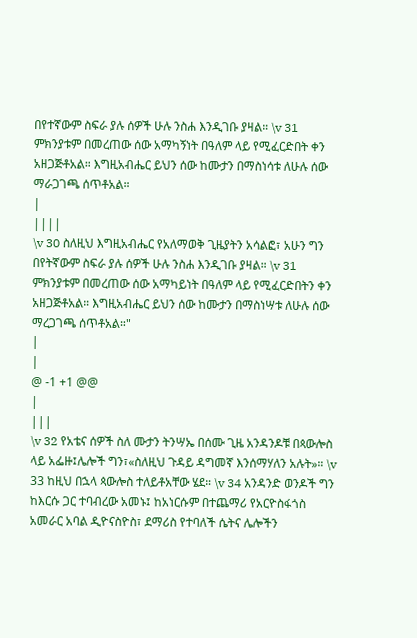በየተኛውም ስፍራ ያሉ ሰዎች ሁሉ ንስሐ እንዲገቡ ያዛል። \v 31 ምክንያቱም በመረጠው ሰው አማካኝነት በዓለም ላይ የሚፈርድበት ቀን አዘጋጅቶአል። እግዚአብሔር ይህን ሰው ከሙታን በማስነሳቱ ለሁሉ ሰው ማራጋገጫ ሰጥቶአል።
|
||||
\v 30 ስለዚህ እግዚአብሔር የአለማወቅ ጊዜያትን አሳልፎ፣ አሁን ግን በየትኛውም ስፍራ ያሉ ሰዎች ሁሉ ንስሐ እንዲገቡ ያዛል። \v 31 ምክንያቱም በመረጠው ሰው አማካይነት በዓለም ላይ የሚፈርድበትን ቀን አዘጋጅቶአል። እግዚአብሔር ይህን ሰው ከሙታን በማስነሣቱ ለሁሉ ሰው ማረጋገጫ ሰጥቶአል።"
|
|
@ -1 +1 @@
|
|||
\v 32 የአቴና ሰዎች ስለ ሙታን ትንሣኤ በሰሙ ጊዜ አንዳንዶቹ በጳውሎስ ላይ አፌዙ፤ሌሎች ግን፣«ስለዚህ ጉዳይ ዳግመኛ እንሰማሃለን አሉት»። \v 33 ከዚህ በኋላ ጳውሎስ ተለይቶአቸው ሄደ። \v 34 አንዳንድ ወንዶች ግን ከእርሱ ጋር ተባብረው አመኑ፤ ከአነርሱም በተጨማሪ የአርዮስፋጎስ አመራር አባል ዲዮናስዮስ፣ ደማሪስ የተባለች ሴትና ሌሎችን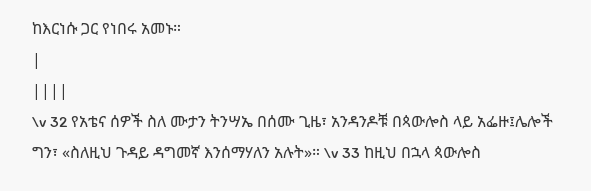ከእርነሱ ጋር የነበሩ አመኑ።
|
||||
\v 32 የአቴና ሰዎች ስለ ሙታን ትንሣኤ በሰሙ ጊዜ፣ አንዳንዶቹ በጳውሎስ ላይ አፌዙ፤ሌሎች ግን፣ «ስለዚህ ጉዳይ ዳግመኛ እንሰማሃለን አሉት»። \v 33 ከዚህ በኋላ ጳውሎስ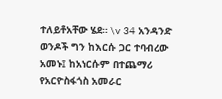ተለይቶአቸው ሄደ። \v 34 አንዳንድ ወንዶች ግን ከእርሱ ጋር ተባብረው አመኑ፤ ከአነርሱም በተጨማሪ የአርዮስፋጎስ አመራር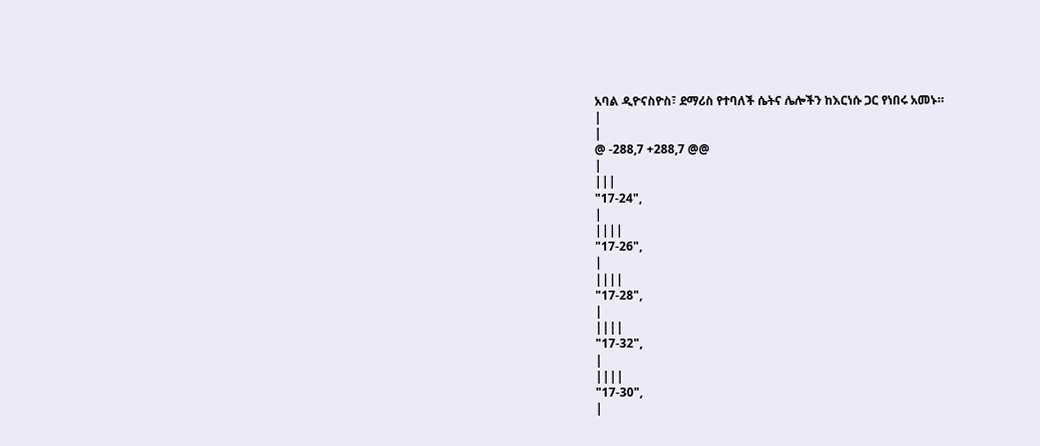አባል ዲዮናስዮስ፣ ደማሪስ የተባለች ሴትና ሌሎችን ከእርነሱ ጋር የነበሩ አመኑ።
|
|
@ -288,7 +288,7 @@
|
|||
"17-24",
|
||||
"17-26",
|
||||
"17-28",
|
||||
"17-32",
|
||||
"17-30",
|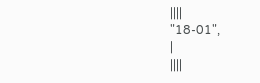||||
"18-01",
|
||||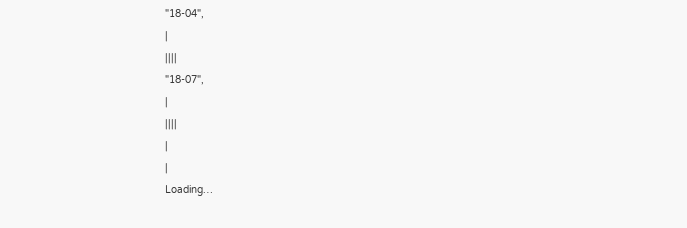"18-04",
|
||||
"18-07",
|
||||
|
|
Loading…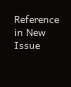Reference in New Issue